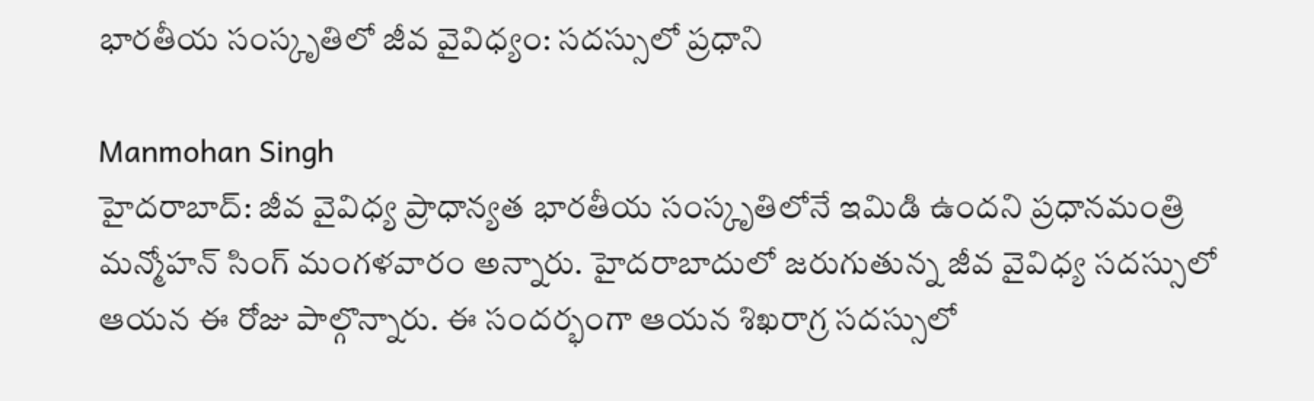భారతీయ సంస్కృతిలో జీవ వైవిధ్యం: సదస్సులో ప్రధాని

Manmohan Singh
హైదరాబాద్: జీవ వైవిధ్య ప్రాధాన్యత భారతీయ సంస్కృతిలోనే ఇమిడి ఉందని ప్రధానమంత్రి మన్మోహన్ సింగ్ మంగళవారం అన్నారు. హైదరాబాదులో జరుగుతున్న జీవ వైవిధ్య సదస్సులో ఆయన ఈ రోజు పాల్గొన్నారు. ఈ సందర్భంగా ఆయన శిఖరాగ్ర సదస్సులో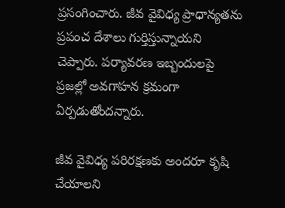ప్రసంగించారు. జీవ వైవిధ్య ప్రాధాన్యతను ప్రపంచ దేశాలు గుర్తిస్తున్నాయని చెప్పారు. పర్యావరణ ఇబ్బందులపై ప్రజల్లో అవగాహన క్రమంగా ఏర్పడుతోందన్నారు.

జీవ వైవిధ్య పరిరక్షణకు అందరూ కృషి చేయాలని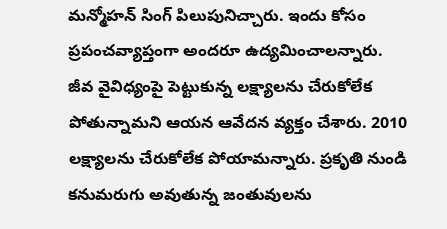మన్మోహన్ సింగ్ పిలుపునిచ్చారు. ఇందు కోసం ప్రపంచవ్యాప్తంగా అందరూ ఉద్యమించాలన్నారు. జీవ వైవిధ్యంపై పెట్టుకున్న లక్ష్యాలను చేరుకోలేక పోతున్నామని ఆయన ఆవేదన వ్యక్తం చేశారు. 2010 లక్ష్యాలను చేరుకోలేక పోయామన్నారు. ప్రకృతి నుండి కనుమరుగు అవుతున్న జంతువులను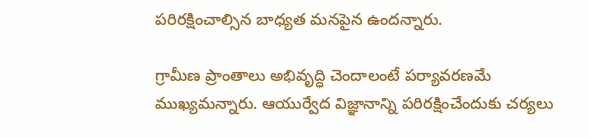పరిరక్షించాల్సిన బాధ్యత మనపైన ఉందన్నారు.

గ్రామీణ ప్రాంతాలు అభివృద్ధి చెందాలంటే పర్యావరణమే ముఖ్యమన్నారు. ఆయుర్వేద విజ్ఞానాన్ని పరిరక్షించేందుకు చర్యలు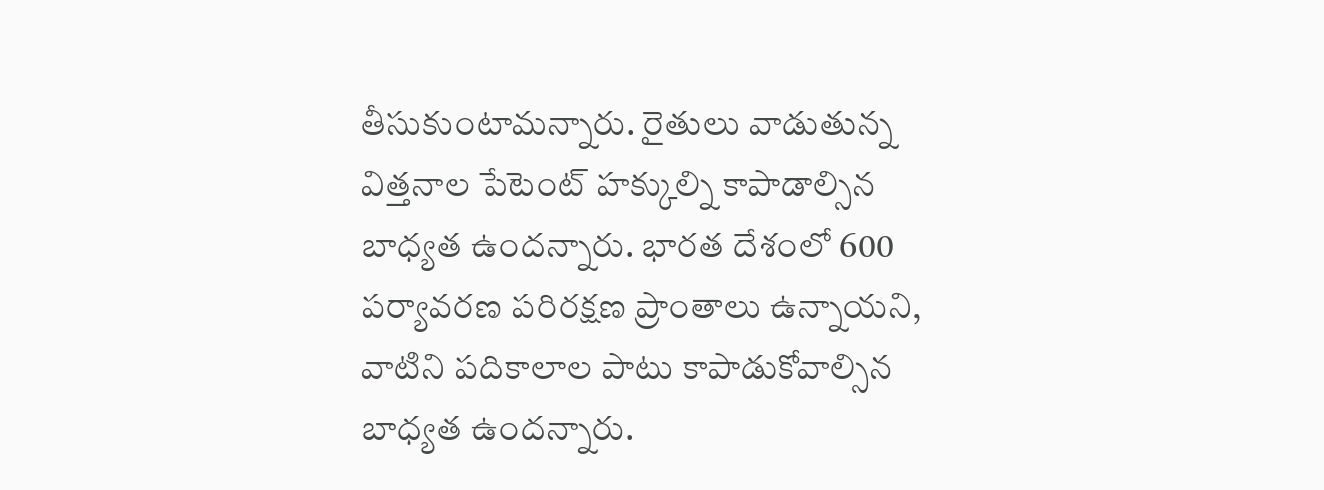తీసుకుంటామన్నారు. రైతులు వాడుతున్న విత్తనాల పేటెంట్ హక్కుల్ని కాపాడాల్సిన బాధ్యత ఉందన్నారు. భారత దేశంలో 600 పర్యావరణ పరిరక్షణ ప్రాంతాలు ఉన్నాయని, వాటిని పదికాలాల పాటు కాపాడుకోవాల్సిన బాధ్యత ఉందన్నారు.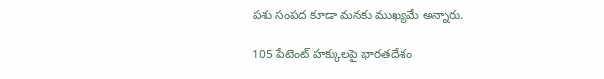పశు సంపద కూడా మనకు ముఖ్యమే అన్నారు.

105 పేటెంట్ హక్కులపై భారతదేశం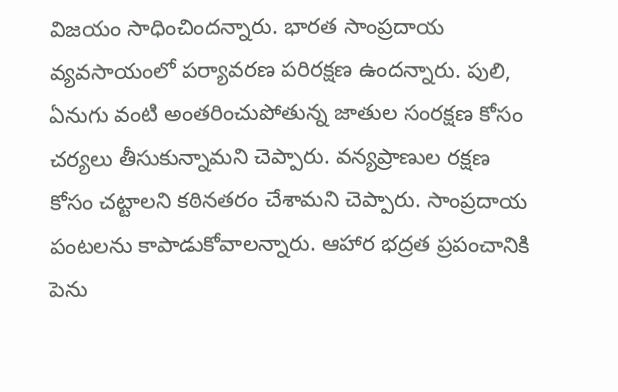విజయం సాధించిందన్నారు. భారత సాంప్రదాయ వ్యవసాయంలో పర్యావరణ పరిరక్షణ ఉందన్నారు. పులి, ఏనుగు వంటి అంతరించుపోతున్న జాతుల సంరక్షణ కోసం చర్యలు తీసుకున్నామని చెప్పారు. వన్యప్రాణుల రక్షణ కోసం చట్టాలని కఠినతరం చేశామని చెప్పారు. సాంప్రదాయ పంటలను కాపాడుకోవాలన్నారు. ఆహార భద్రత ప్రపంచానికి పెను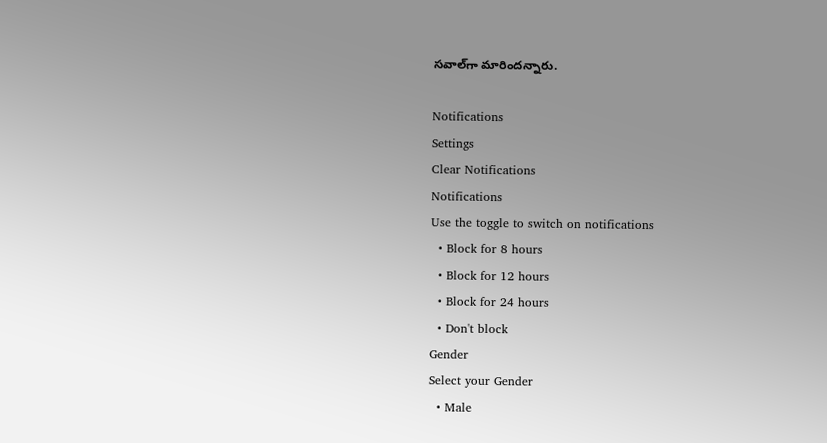సవాల్‌గా మారిందన్నారు.

Notifications
Settings
Clear Notifications
Notifications
Use the toggle to switch on notifications
  • Block for 8 hours
  • Block for 12 hours
  • Block for 24 hours
  • Don't block
Gender
Select your Gender
  • Male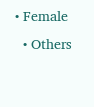• Female
  • Others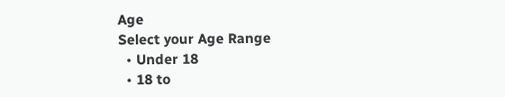Age
Select your Age Range
  • Under 18
  • 18 to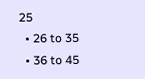25
  • 26 to 35
  • 36 to 45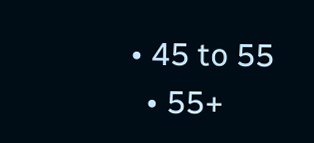• 45 to 55
  • 55+